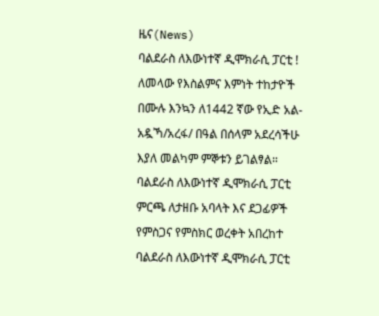ዜና(News)
ባልደራስ ለእውነተኛ ዲሞክራሲ ፓርቲ !
ለመላው የእስልምና እምነት ተከታዮች በሙሉ እንኳን ለ1442 ኛው የኢድ አል- አዷኻ/አረፋ/ በዓል በሰላም አደረሳችሁ እያለ መልካም ምኞቱን ይገልፃል።
ባልደራስ ለእውነተኛ ዲሞክራሲ ፓርቲ ምርጫ ለታዘቡ አባላት እና ደጋፊዎች የምስጋና የምስክር ወረቀት አበረከተ
ባልደራስ ለእውነተኛ ዲሞክራሲ ፓርቲ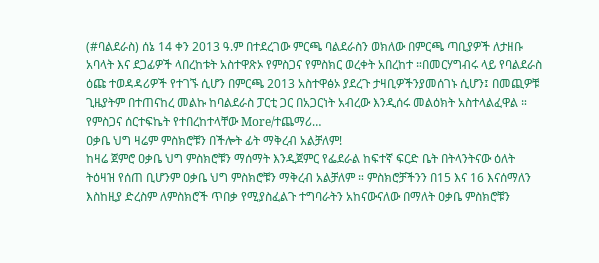(#ባልደራስ) ሰኔ 14 ቀን 2013 ዓ.ም በተደረገው ምርጫ ባልደራስን ወክለው በምርጫ ጣቢያዎች ለታዘቡ አባላት እና ደጋፊዎች ላበረከቱት አስተዋጽኦ የምስጋና የምስክር ወረቀት አበረከተ ።በመርሃግብሩ ላይ የባልደራስ ዕጩ ተወዳዳሪዎች የተገኙ ሲሆን በምርጫ 2013 አስተዋፅኦ ያደረጉ ታዛቢዎችንያመሰገኑ ሲሆን፤ በመጪዎቹ ጊዜያትም በተጠናከረ መልኩ ከባልደራስ ፓርቲ ጋር በአጋርነት አብረው እንዲሰሩ መልዕክት አስተላልፈዋል ። የምስጋና ሰርተፍኬት የተበረከተላቸው More/ተጨማሪ…
ዐቃቤ ህግ ዛሬም ምስክሮቹን በችሎት ፊት ማቅረብ አልቻለም!
ከዛሬ ጀምሮ ዐቃቤ ህግ ምስክሮቹን ማሰማት እንዲጀምር የፌደራል ከፍተኛ ፍርድ ቤት በትላንትናው ዕለት ትዕዛዝ የሰጠ ቢሆንም ዐቃቤ ህግ ምስክሮቹን ማቅረብ አልቻለም ። ምስክሮቻችንን በ15 እና 16 እናሰማለን እስከዚያ ድረስም ለምስክሮች ጥበቃ የሚያስፈልጉ ተግባራትን አከናውናለው በማለት ዐቃቤ ምስክሮቹን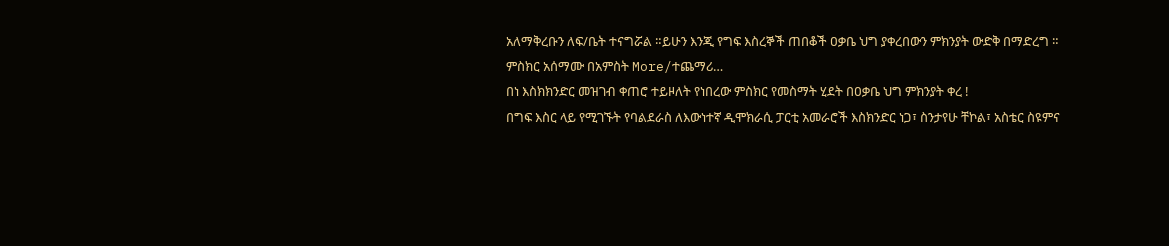አለማቅረቡን ለፍ/ቤት ተናግሯል ።ይሁን እንጂ የግፍ እስረኞች ጠበቆች ዐቃቤ ህግ ያቀረበውን ምክንያት ውድቅ በማድረግ ። ምስክር አሰማሙ በአምስት More/ተጨማሪ…
በነ እስክክንድር መዝገብ ቀጠሮ ተይዞለት የነበረው ምስክር የመስማት ሂደት በዐቃቤ ህግ ምክንያት ቀረ !
በግፍ እስር ላይ የሚገኙት የባልደራስ ለእውነተኛ ዲሞክራሲ ፓርቲ አመራሮች እስክንድር ነጋ፣ ስንታየሁ ቸኮል፣ አስቴር ስዩምና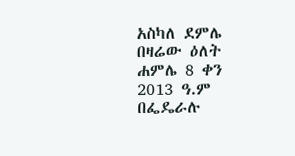አስካለ ደምሌ በዛሬው ዕለት ሐምሌ 8 ቀን 2013 ዓ.ም በፌዴራሉ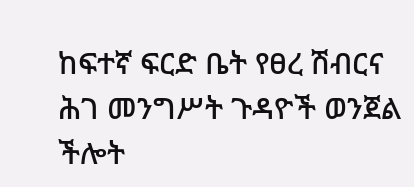ከፍተኛ ፍርድ ቤት የፀረ ሽብርና ሕገ መንግሥት ጉዳዮች ወንጀል ችሎት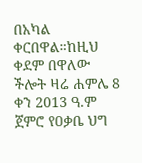በአካል ቀርበዋል።ከዚህ ቀደም በዋለው ችሎት ዛሬ ሐምሌ 8 ቀን 2013 ዓ.ም ጀምሮ የዐቃቤ ህግ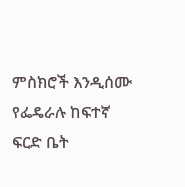ምስክሮች እንዲሰሙ የፌዴራሉ ከፍተኛ ፍርድ ቤት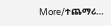More/ተጨማሪ…